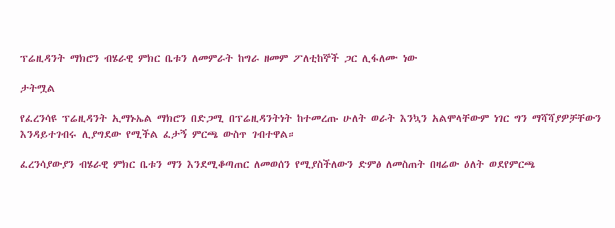ፕሬዚዳንት ማክሮን ብሄራዊ ምክር ቤቱን ለመምራት ከግራ ዘመም ፖለቲከኞች ጋር ሊፋለሙ ነው

ታትሟል

የፈረንሳዩ ፕሬዚዳንት ኢማኑኤል ማክሮን በድጋሚ በፕሬዚዳንትነት ከተመረጡ ሁለት ወራት እንኳን አልሞላቸውም ነገር ግን ማሻሻያዎቻቸውን እንዳይተገብሩ ሊያግደው የሚችል ፈታኝ ምርጫ ውስጥ ገብተዋል።

ፈረንሳያውያን ብሄራዊ ምክር ቤቱን ማን እንደሚቆጣጠር ለመወሰን የሚያስችለውን ድምፅ ለመስጠት በዛሬው ዕለት ወደየምርጫ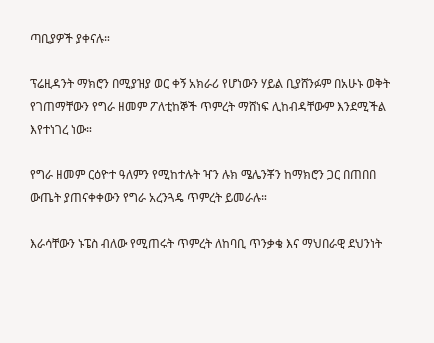ጣቢያዎች ያቀናሉ።

ፕሬዚዳንት ማክሮን በሚያዝያ ወር ቀኝ አክራሪ የሆነውን ሃይል ቢያሸንፉም በአሁኑ ወቅት የገጠማቸውን የግራ ዘመም ፖለቲከኞች ጥምረት ማሸነፍ ሊከብዳቸውም እንደሚችል እየተነገረ ነው።

የግራ ዘመም ርዕዮተ ዓለምን የሚከተሉት ዣን ሉክ ሜሌንቾን ከማክሮን ጋር በጠበበ ውጤት ያጠናቀቀውን የግራ አረንጓዴ ጥምረት ይመራሉ።

እራሳቸውን ኑፔስ ብለው የሚጠሩት ጥምረት ለከባቢ ጥንቃቄ እና ማህበራዊ ደህንነት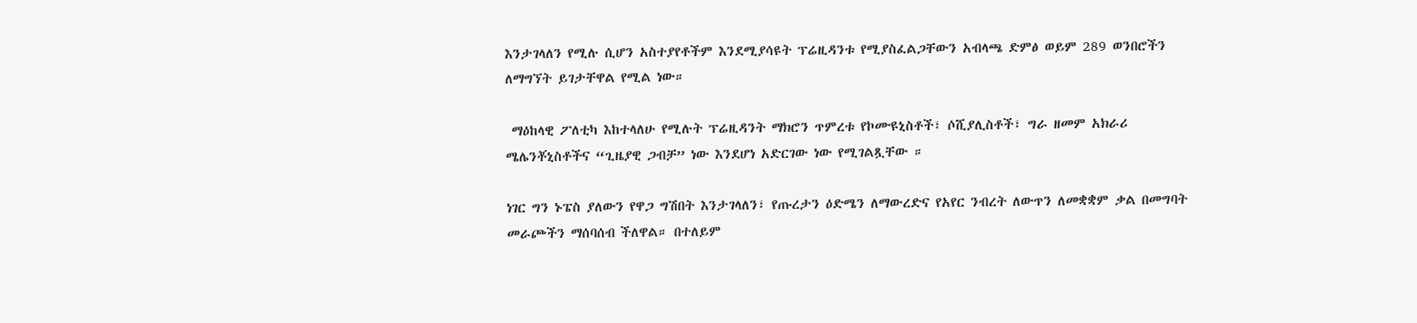እንታገላለን የሚሉ ሲሆን አስተያየቶችም እንደሚያሳዩት ፕሬዚዳንቱ የሚያስፈልጋቸውን አብላጫ ድምፅ ወይም 289 ወንበሮችን ለማግኘት ይገታቸዋል የሚል ነው።

 ማዕከላዊ ፖለቲካ እከተላለሁ የሚሉት ፕሬዚዳንት ማክሮን ጥምረቱ የኮሙዩኒስቶች፣ ሶሺያሊስቶች፣ ግራ ዘመም አክራሪ ሜሌንቾኒስቶችና “ጊዜያዊ ጋብቻ” ነው እንደሆነ አድርገው ነው የሚገልጿቸው ።

ነገር ግን ኑፔስ ያለውን የዋጋ ግሽበት እንታገላለን፣ የጡረታን ዕድሜን ለማውረድና የአየር ንብረት ለውጥን ለመቋቋም ቃል በመግባት መራጮችን ማሰባሰብ ችለዋል። በተለይም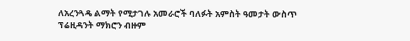ለአረንጓዴ ልማት የሚታገሉ አመራሮች ባለፉት አምስት ዓመታት ውስጥ ፕሬዚዳንት ማክሮን ብዙም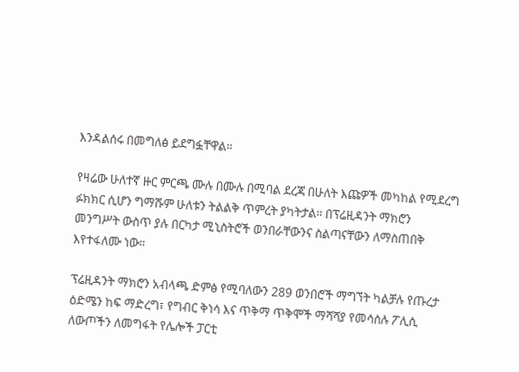እንዳልሰሩ በመግለፅ ይደግፏቸዋል።

የዛሬው ሁለተኛ ዙር ምርጫ ሙሉ በሙሉ በሚባል ደረጃ በሁለት እጩዎች መካከል የሚደረግ ፉክክር ሲሆን ግማሹም ሁለቱን ትልልቅ ጥምረት ያካትታል። በፕሬዚዳንት ማክሮን መንግሥት ውስጥ ያሉ በርካታ ሚኒስትሮች ወንበራቸውንና ስልጣናቸውን ለማስጠበቅ እየተፋለሙ ነው።

ፕሬዚዳንት ማክሮን አብላጫ ድምፅ የሚባለውን 289 ወንበሮች ማግኘት ካልቻሉ የጡረታ ዕድሜን ከፍ ማድረግ፣ የግብር ቅነሳ እና ጥቅማ ጥቅሞች ማሻሻያ የመሳሰሉ ፖሊሲ ለውጦችን ለመግፋት የሌሎች ፓርቲ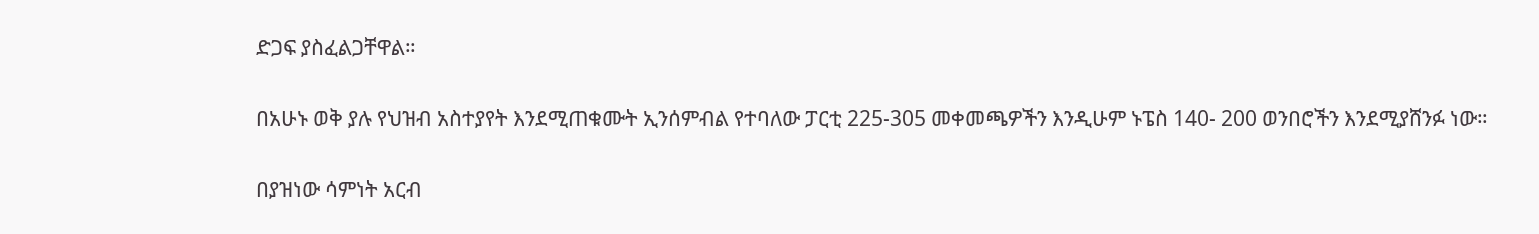ድጋፍ ያስፈልጋቸዋል።

በአሁኑ ወቅ ያሉ የህዝብ አስተያየት እንደሚጠቁሙት ኢንሰምብል የተባለው ፓርቲ 225-305 መቀመጫዎችን እንዲሁም ኑፔስ 140- 200 ወንበሮችን እንደሚያሸንፉ ነው።

በያዝነው ሳምነት አርብ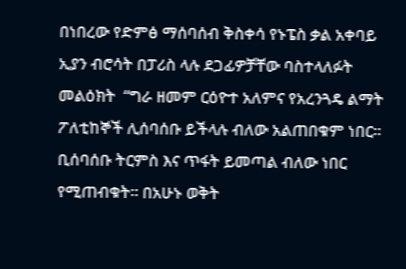በነበረው የድምፅ ማሰባሰብ ቅስቀሳ የኑፔስ ቃል አቀባይ ኢያን ብሮሳት በፓሪስ ላሉ ደጋፊዎቻቸው ባስተላለፉት መልዕክት  “ግራ ዘመም ርዕዮተ አለምና የአረንጓዴ ልማት ፖለቲከኞች ሊሰባሰቡ ይችላሉ ብለው አልጠበቁም ነበር። ቢሰባሰቡ ትርምስ እና ጥፋት ይመጣል ብለው ነበር የሚጠብቁት። በአሁኑ ወቅት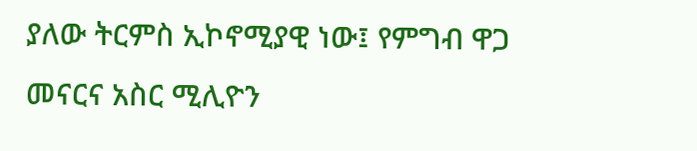ያለው ትርምስ ኢኮኖሚያዊ ነው፤ የምግብ ዋጋ መናርና አስር ሚሊዮን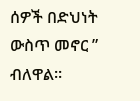ሰዎች በድህነት ውስጥ መኖር ” ብለዋል።